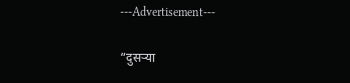---Advertisement---

“दुसऱ्या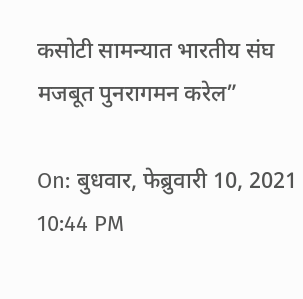कसोटी सामन्यात भारतीय संघ मजबूत पुनरागमन करेल”

On: बुधवार, फेब्रुवारी 10, 2021 10:44 PM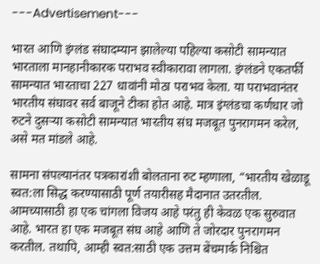---Advertisement---

भारत आणि इंग्लंड संघादम्यान झालेल्या पहिल्या कसोटी सामन्यात भारताला मानहानीकारक पराभव स्वीकारावा लागला. इंग्लंडने एकतर्फी सामन्यात भारताचा 227 धावांनी मोठा पराभव केला. या पराभवानंतर भारतीय संघावर सर्व बाजूने टीका होत आहे. मात्र इंग्लंडचा कर्णधार जो रुटने दुसऱ्या कसोटी सामन्यात भारतीय संघ मजबूत पुनरागमन करेल, असे मत मांडले आहे.

सामना संपल्यानंतर पत्रकारांशी बोलताना रुट म्हणाला, “भारतीय खेळाडू स्वत:ला सिद्ध करण्यासाठी पूर्ण तयारीसह मैदानात उतरतील. आमच्यासाठी हा एक चांगला विजय आहे परंतु ही केवळ एक सुरुवात आहे. भारत हा एक मजबूत संघ आहे आणि ते जोरदार पुनरागमन करतील. तथापि, आम्ही स्वत:साठी एक उत्तम बेंचमार्क निश्चित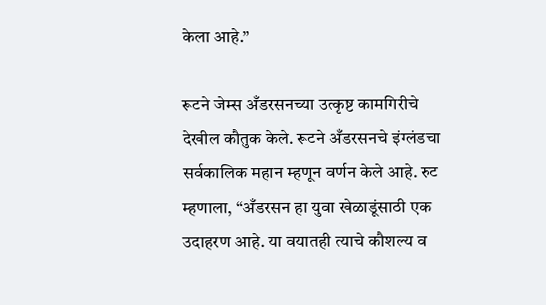केला आहे.”

रूटने जेम्स अँडरसनच्या उत्कृष्ट कामगिरीचे देखील कौतुक केले. रूटने अँडरसनचे इंग्लंडचा सर्वकालिक महान म्हणून वर्णन केले आहे. रुट म्हणाला, “अँडरसन हा युवा खेळाडूंसाठी एक उदाहरण आहे. या वयातही त्याचे कौशल्य व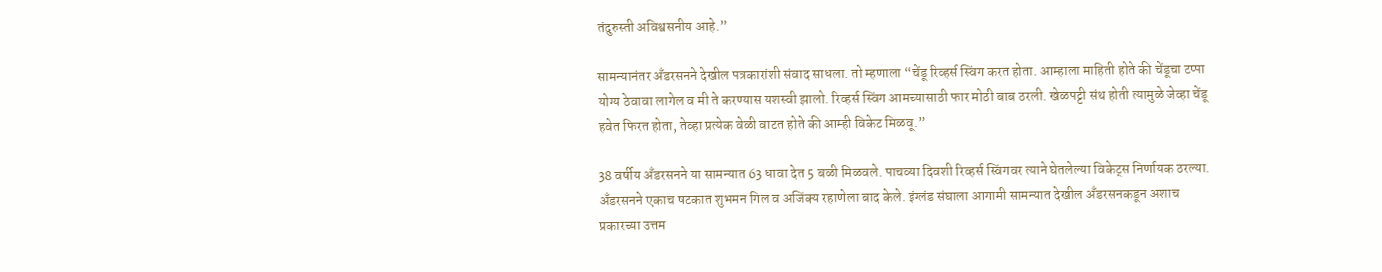तंदुरुस्ती अविश्वसनीय आहे.”

सामन्यानंतर अँडरसनने देखील पत्रकारांशी संवाद साधला. तो म्हणाला “चेंडू रिव्हर्स स्विंग करत होता. आम्हाला माहिती होते की चेंडूचा टप्पा योग्य ठेवावा लागेल व मी ते करण्यास यशस्वी झालो. रिव्हर्स स्विंग आमच्यासाठी फार मोठी बाब ठरली. खेळपट्टी संथ होती त्यामुळे जेव्हा चेंडू हवेत फिरत होता, तेव्हा प्रत्येक वेळी वाटत होते की आम्ही विकेट मिळवू.”

38 वर्षीय अँडरसनने या सामन्यात 63 धावा देत 5 बळी मिळवले. पाचव्या दिवशी रिव्हर्स स्विंगवर त्याने घेतलेल्या विकेट्स निर्णायक ठरल्या. अँडरसनने एकाच षटकात शुभमन गिल व अजिंक्य रहाणेला बाद केले. इंग्लंड संघाला आगामी सामन्यात देखील अँडरसनकडून अशाच प्रकारच्या उत्तम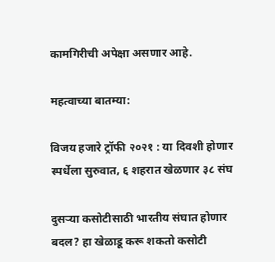कामगिरीची अपेक्षा असणार आहे.

महत्वाच्या बातम्या:

विजय हजारे ट्रॉफी २०२१ : या दिवशी होणार स्पर्धेला सुरुवात, ६ शहरात खेळणार ३८ संघ

दुसऱ्या कसोटीसाठी भारतीय संघात होणार बदल? हा खेळाडू करू शकतो कसोटी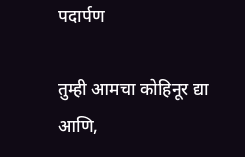पदार्पण

तुम्ही आमचा कोहिनूर द्या आणि,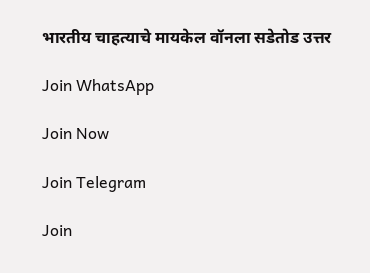भारतीय चाहत्याचे मायकेल वॉनला सडेतोड उत्तर

Join WhatsApp

Join Now

Join Telegram

Join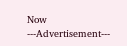Now
---Advertisement---